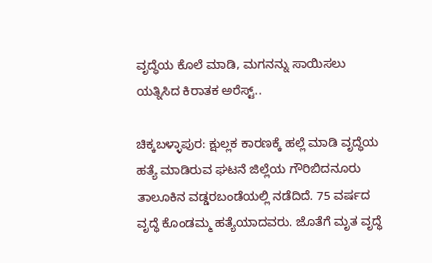ವೃದ್ಧೆಯ ಕೊಲೆ ಮಾಡಿ, ಮಗನನ್ನು ಸಾಯಿಸಲು ಯತ್ನಿಸಿದ ಕಿರಾತಕ ಅರೆಸ್ಟ್..

ಚಿಕ್ಕಬಳ್ಳಾಪುರ: ಕ್ಷುಲ್ಲಕ ಕಾರಣಕ್ಕೆ ಹಲ್ಲೆ ಮಾಡಿ ವೃದ್ಧೆಯ ಹತ್ಯೆ ಮಾಡಿರುವ ಘಟನೆ ಜಿಲ್ಲೆಯ ಗೌರಿಬಿದನೂರು ತಾಲೂಕಿನ ವಡ್ಡರಬಂಡೆಯಲ್ಲಿ ನಡೆದಿದೆ. 75 ವರ್ಷದ ವೃದ್ಧೆ ಕೊಂಡಮ್ಮ ಹತ್ಯೆಯಾದವರು. ಜೊತೆಗೆ ಮೃತ ವೃದ್ಧೆ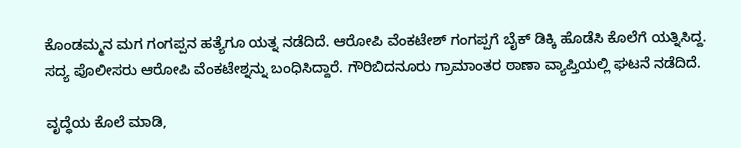ಕೊಂಡಮ್ಮನ ಮಗ ಗಂಗಪ್ಪನ ಹತ್ಯೆಗೂ ಯತ್ನ ನಡೆದಿದೆ. ಆರೋಪಿ ವೆಂಕಟೇಶ್ ಗಂಗಪ್ಪಗೆ ಬೈಕ್ ಡಿಕ್ಕಿ ಹೊಡೆಸಿ ಕೊಲೆಗೆ ಯತ್ನಿಸಿದ್ದ. ಸದ್ಯ ಪೊಲೀಸರು ಆರೋಪಿ ವೆಂಕಟೇಶ್ನನ್ನು ಬಂಧಿಸಿದ್ದಾರೆ. ಗೌರಿಬಿದನೂರು ಗ್ರಾಮಾಂತರ ಠಾಣಾ ವ್ಯಾಪ್ತಿಯಲ್ಲಿ ಘಟನೆ ನಡೆದಿದೆ.

ವೃದ್ಧೆಯ ಕೊಲೆ ಮಾಡಿ,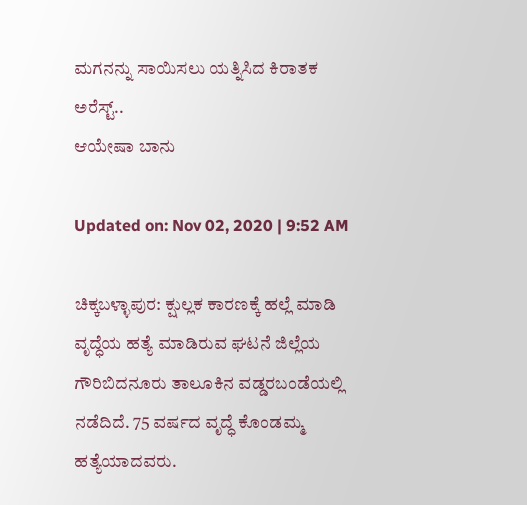ಮಗನನ್ನು ಸಾಯಿಸಲು ಯತ್ನಿಸಿದ ಕಿರಾತಕ ಅರೆಸ್ಟ್..
ಆಯೇಷಾ ಬಾನು

Updated on: Nov 02, 2020 | 9:52 AM

ಚಿಕ್ಕಬಳ್ಳಾಪುರ: ಕ್ಷುಲ್ಲಕ ಕಾರಣಕ್ಕೆ ಹಲ್ಲೆ ಮಾಡಿ ವೃದ್ಧೆಯ ಹತ್ಯೆ ಮಾಡಿರುವ ಘಟನೆ ಜಿಲ್ಲೆಯ ಗೌರಿಬಿದನೂರು ತಾಲೂಕಿನ ವಡ್ಡರಬಂಡೆಯಲ್ಲಿ ನಡೆದಿದೆ. 75 ವರ್ಷದ ವೃದ್ಧೆ ಕೊಂಡಮ್ಮ ಹತ್ಯೆಯಾದವರು.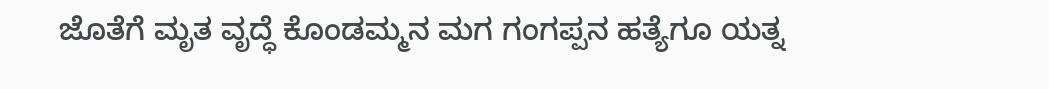ಜೊತೆಗೆ ಮೃತ ವೃದ್ಧೆ ಕೊಂಡಮ್ಮನ ಮಗ ಗಂಗಪ್ಪನ ಹತ್ಯೆಗೂ ಯತ್ನ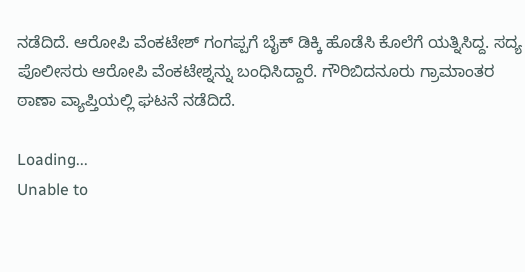ನಡೆದಿದೆ. ಆರೋಪಿ ವೆಂಕಟೇಶ್ ಗಂಗಪ್ಪಗೆ ಬೈಕ್ ಡಿಕ್ಕಿ ಹೊಡೆಸಿ ಕೊಲೆಗೆ ಯತ್ನಿಸಿದ್ದ. ಸದ್ಯ ಪೊಲೀಸರು ಆರೋಪಿ ವೆಂಕಟೇಶ್ನನ್ನು ಬಂಧಿಸಿದ್ದಾರೆ. ಗೌರಿಬಿದನೂರು ಗ್ರಾಮಾಂತರ ಠಾಣಾ ವ್ಯಾಪ್ತಿಯಲ್ಲಿ ಘಟನೆ ನಡೆದಿದೆ.

Loading...
Unable to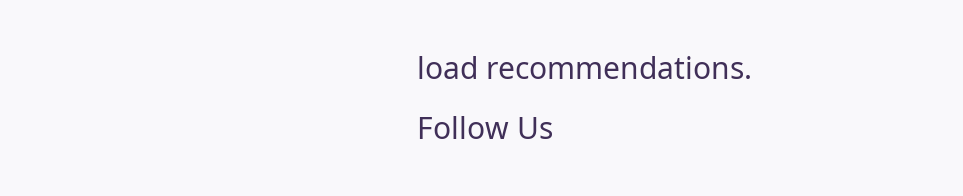load recommendations.
Follow Us